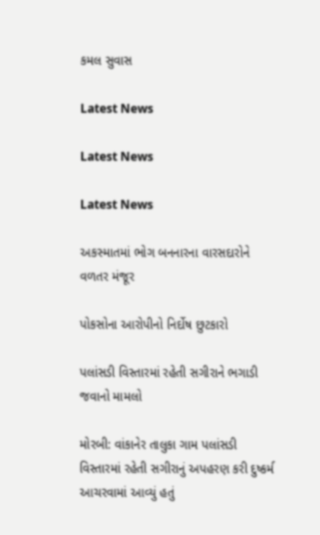કમલ સુવાસ

Latest News

Latest News

Latest News

અકસ્માતમાં ભોગ બનનારના વારસદારોને વળતર મંજૂર

પોકસોના આરોપીનો નિર્દોષ છુટકારો

પલાંસડી વિસ્તારમાં રહેતી સગીરાને ભગાડી જવાનો મામલો

મોરબી: વાંકાનેર તાલુકા ગામ પલાંસડી વિસ્તારમાં રહેતી સગીરાનું અપહરણ કરી દુષ્કર્મ આચરવામાં આવ્યું હતું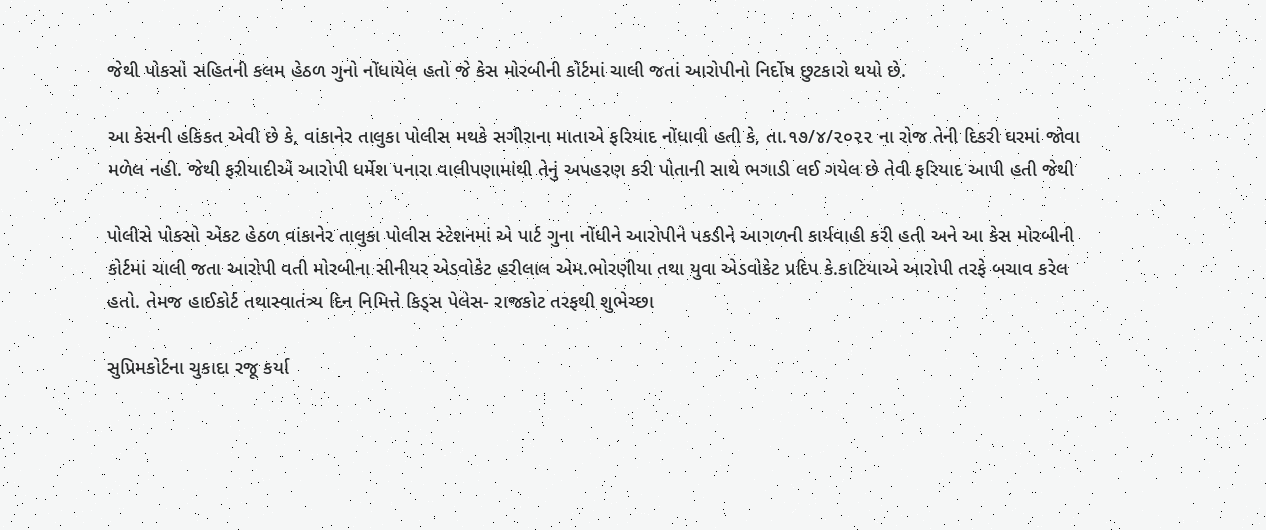જેથી પોકસો સહિતની કલમ હેઠળ ગુનો નોંધાયેલ હતો જે કેસ મોરબીની કોર્ટમાં ચાલી જતાં આરોપીનો નિર્દોષ છુટકારો થયો છે.

આ કેસની હકિકત એવી છે કે, વાંકાનેર તાલુકા પોલીસ મથકે સગીરાના માતાએ ફરિયાદ નોંધાવી હતી કે, તા.૧૭/૪/૨૦૨૨ ના રોજ તેની દિકરી ઘરમાં જોવા મળેલ નહી. જેથી ફરીયાદીએ આરોપી ધર્મેશ પનારા વાલીપણામાંથી તેનું અપહરણ કરી પોતાની સાથે ભગાડી લઈ ગયેલ છે તેવી ફરિયાદ આપી હતી જેથી

પોલીસે પોકસો એકટ હેઠળ વાંકાનેર તાલુકા પોલીસ સ્ટેશનમાં એ પાર્ટ ગુના નોંધીને આરોપીને પકડીને આગળની કાર્યવાહી કરી હતી અને આ કેસ મોરબીની કોર્ટમાં ચાલી જતા આરોપી વતી મોરબીના સીનીયર એડવોકેટ હરીલાલ એમ.ભોરણીયા તથા યુવા એડવોકેટ પ્રદિપ કે.કાટિયાએ આરોપી તરફે બચાવ કરેલ હતો. તેમજ હાઈકોર્ટ તથાસ્વાતંત્ર્ય દિન નિમિત્તે કિડ્સ પેલેસ- રાજકોટ તરફથી શુભેચ્છા

સુપ્રિમકોર્ટના ચુકાદા રજૂ કર્યા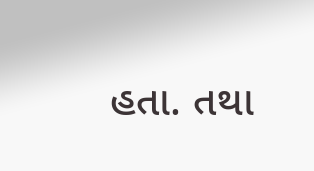હતા. તથા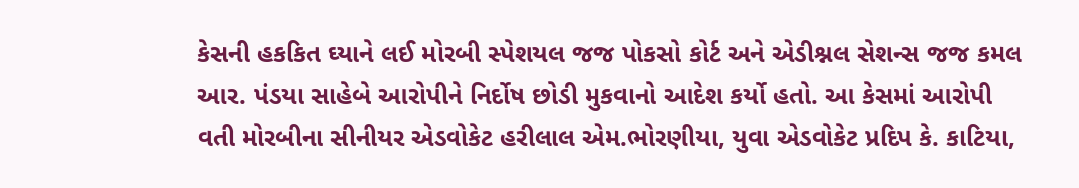કેસની હકકિત ઘ્યાને લઈ મોરબી સ્પેશયલ જજ પોકસો કોર્ટ અને એડીશ્નલ સેશન્સ જજ કમલ આર. પંડયા સાહેબે આરોપીને નિર્દોષ છોડી મુકવાનો આદેશ કર્યો હતો. આ કેસમાં આરોપી વતી મોરબીના સીનીયર એડવોકેટ હરીલાલ એમ.ભોરણીયા, યુવા એડવોકેટ પ્રદિપ કે. કાટિયા,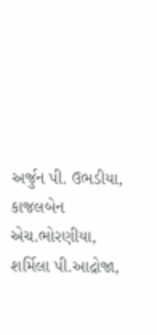અર્જુન પી. ઉભડીયા, કાજલબેન એચ.ભોરણીયા, શર્મિલા પી.આદ્રોજા,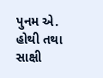પુનમ એ. હોથી તથા સાક્ષી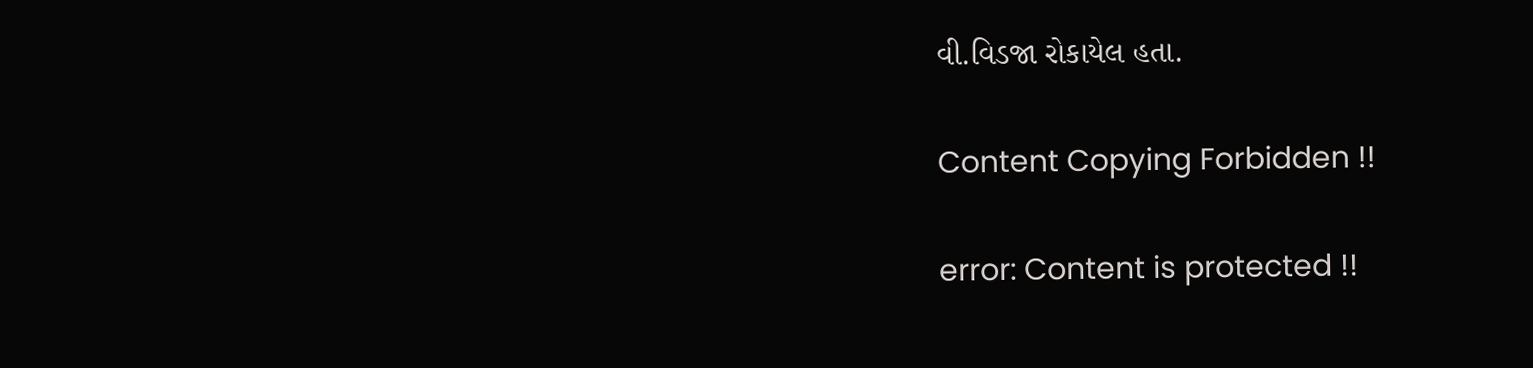વી.વિડજા રોકાયેલ હતા.

Content Copying Forbidden !!

error: Content is protected !!